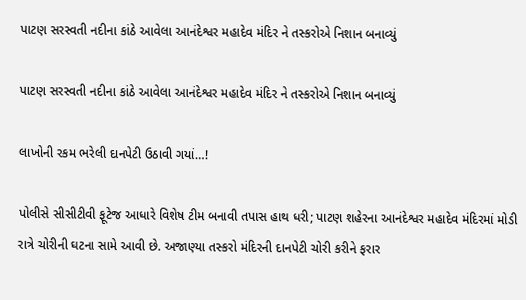પાટણ સરસ્વતી નદીના કાંઠે આવેલા આનંદેશ્વર મહાદેવ મંદિર ને તસ્કરોએ નિશાન બનાવ્યું

પાટણ સરસ્વતી નદીના કાંઠે આવેલા આનંદેશ્વર મહાદેવ મંદિર ને તસ્કરોએ નિશાન બનાવ્યું

લાખોની રકમ ભરેલી દાનપેટી ઉઠાવી ગયાં…!

પોલીસે સીસીટીવી ફૂટેજ આધારે વિશેષ ટીમ બનાવી તપાસ હાથ ધરી; પાટણ શહેરના આનંદેશ્વર મહાદેવ મંદિરમાં મોડી રાત્રે ચોરીની ઘટના સામે આવી છે. અજાણ્યા તસ્કરો મંદિરની દાનપેટી ચોરી કરીને ફરાર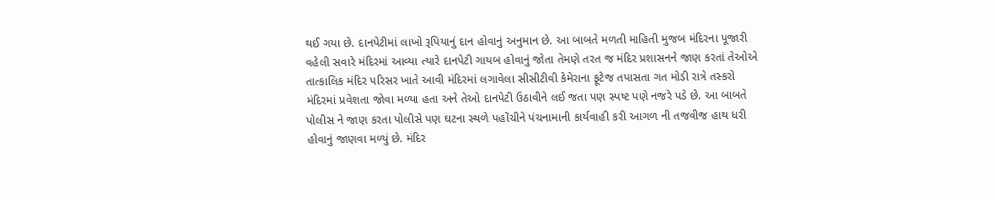થઈ ગયા છે. દાનપેટીમાં લાખો રૂપિયાનું દાન હોવાનું અનુમાન છે. આ બાબતે મળતી માહિતી મુજબ મંદિરના પૂજારી વહેલી સવારે મંદિરમાં આવ્યા ત્યારે દાનપેટી ગાયબ હોવાનું જોતા તેમણે તરત જ મંદિર પ્રશાસનને જાણ કરતાં તેઓએ તાત્કાલિક મંદિર પરિસર ખાતે આવી મંદિરમાં લગાવેલા સીસીટીવી કેમેરાના ફૂટેજ તપાસતા ગત મોડી રાત્રે તસ્કરો મંદિરમાં પ્રવેશતા જોવા મળ્યા હતા અને તેઓ દાનપેટી ઉઠાવીને લઈ જતા પણ સ્પષ્ટ પણે નજરે પડે છે. આ બાબતે પોલીસ ને જાણ કરતા પોલીસે પણ ઘટના સ્થળે પહોંચીને પંચનામાની કાર્યવાહી કરી આગળ ની તજવીજ હાથ ધરી હોવાનું જાણવા મળ્યું છે. મંદિર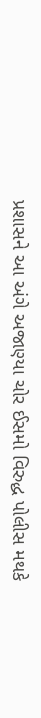પ્રશાસને આ અંગે અજાણ્યા ચોર ઈસમો વિરુદ્ધ પોલીસ મથકે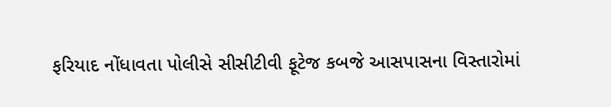ફરિયાદ નોંધાવતા પોલીસે સીસીટીવી ફૂટેજ કબજે આસપાસના વિસ્તારોમાં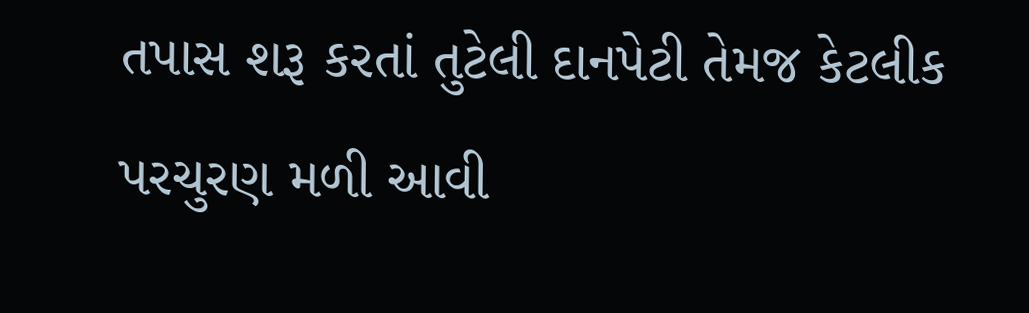તપાસ શરૂ કરતાં તુટેલી દાનપેટી તેમજ કેટલીક પરચુરણ મળી આવી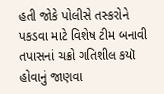હતી જોકે પોલીસે તસ્કરોને પકડવા માટે વિશેષ ટીમ બનાવી તપાસનાં ચક્રો ગતિશીલ કયૉ હોવાનું જાણવા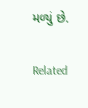મળ્યું છે.

Related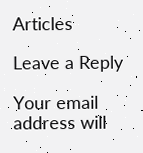Articles

Leave a Reply

Your email address will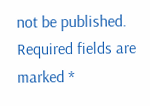not be published. Required fields are marked *